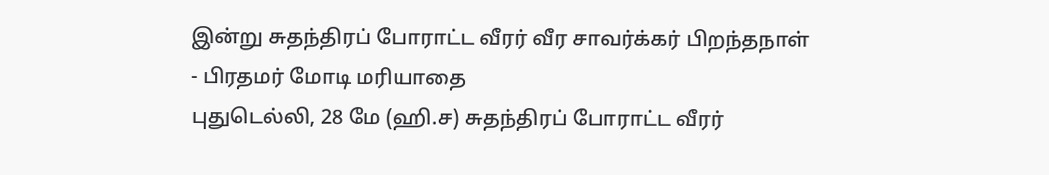இன்று சுதந்திரப் போராட்ட வீரர் வீர சாவர்க்கர் பிறந்தநாள் - பிரதமர் மோடி மரியாதை
புதுடெல்லி, 28 மே (ஹி.ச) சுதந்திரப் போராட்ட வீரர்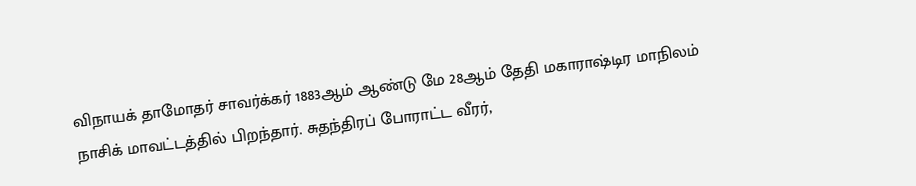விநாயக் தாமோதர் சாவர்க்கர் 1883ஆம் ஆண்டு மே 28ஆம் தேதி மகாராஷ்டிர மாநிலம் நாசிக் மாவட்டத்தில் பிறந்தார். சுதந்திரப் போராட்ட வீரர்,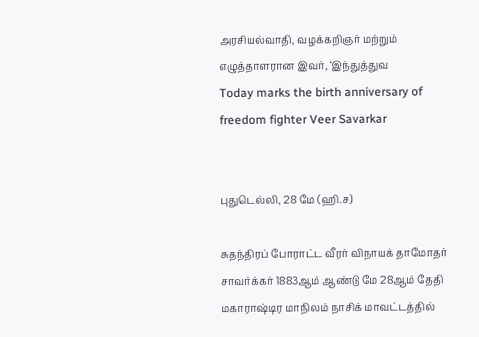அரசியல்வாதி, வழக்கறிஞர் மற்றும் எழுத்தாளரான இவர், ‘இந்துத்துவ
Today marks the birth anniversary of freedom fighter Veer Savarkar


புதுடெல்லி, 28 மே (ஹி.ச)

சுதந்திரப் போராட்ட வீரர் விநாயக் தாமோதர் சாவர்க்கர் 1883ஆம் ஆண்டு மே 28ஆம் தேதி மகாராஷ்டிர மாநிலம் நாசிக் மாவட்டத்தில்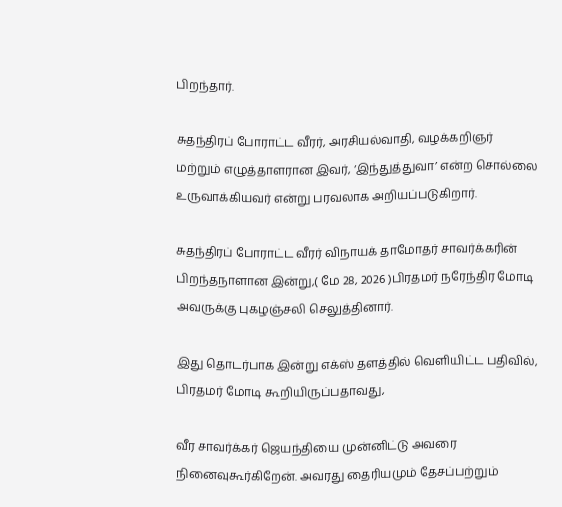பிறந்தார்.

சுதந்திரப் போராட்ட வீரர், அரசியல்வாதி, வழக்கறிஞர் மற்றும் எழுத்தாளரான இவர், ‘இந்துத்துவா’ என்ற சொல்லை உருவாக்கியவர் என்று பரவலாக அறியப்படுகிறார்.

சுதந்திரப் போராட்ட வீரர் விநாயக் தாமோதர் சாவர்க்கரின் பிறந்தநாளான இன்று,( மே 28, 2026 )பிரதமர் நரேந்திர மோடி அவருக்கு புகழஞ்சலி செலுத்தினார்.

இது தொடர்பாக இன்று எக்ஸ் தளத்தில் வெளியிட்ட பதிவில், பிரதமர் மோடி கூறியிருப்பதாவது,

வீர சாவர்க்கர் ஜெயந்தியை முன்னிட்டு அவரை நினைவுகூர்கிறேன். அவரது தைரியமும் தேசப்பற்றும்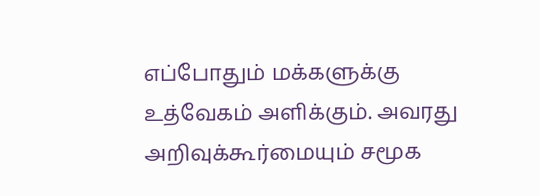எப்போதும் மக்களுக்கு உத்வேகம் அளிக்கும். அவரது அறிவுக்கூர்மையும் சமூக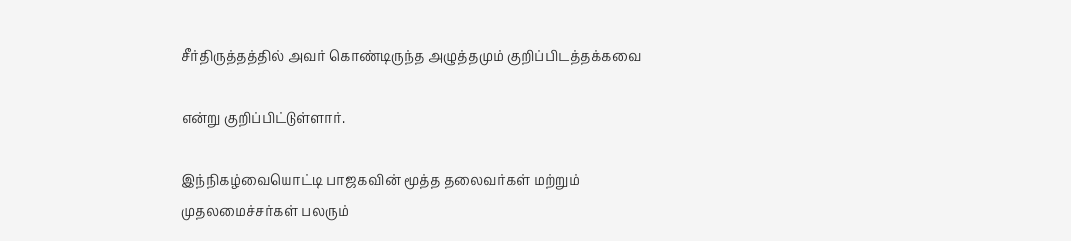சீர்திருத்தத்தில் அவர் கொண்டிருந்த அழுத்தமும் குறிப்பிடத்தக்கவை

என்று குறிப்பிட்டுள்ளார்.

இந்நிகழ்வையொட்டி பாஜகவின் மூத்த தலைவர்கள் மற்றும் முதலமைச்சர்கள் பலரும்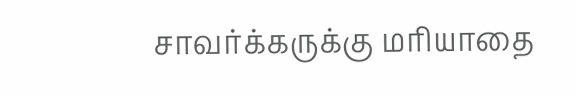சாவர்க்கருக்கு மரியாதை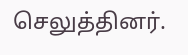செலுத்தினர்.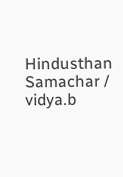Hindusthan Samachar / vidya.b